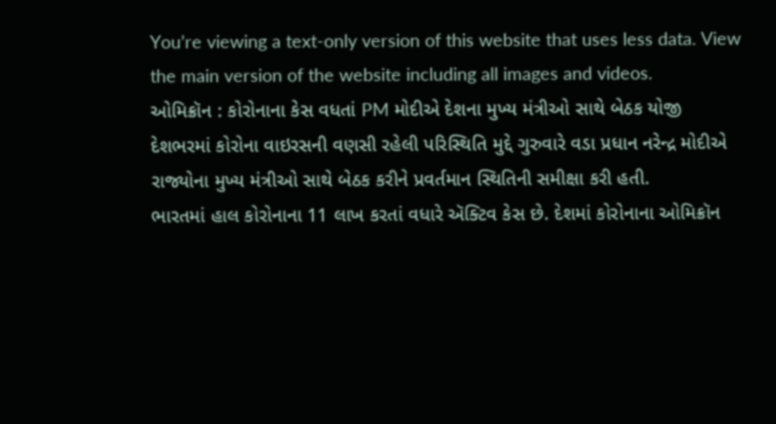You’re viewing a text-only version of this website that uses less data. View the main version of the website including all images and videos.
ઓમિક્રૉન : કોરોનાના કેસ વધતાં PM મોદીએ દેશના મુખ્ય મંત્રીઓ સાથે બેઠક યોજી
દેશભરમાં કોરોના વાઇરસની વણસી રહેલી પરિસ્થિતિ મુદ્દે ગુરુવારે વડા પ્રધાન નરેન્દ્ર મોદીએ રાજ્યોના મુખ્ય મંત્રીઓ સાથે બેઠક કરીને પ્રવર્તમાન સ્થિતિની સમીક્ષા કરી હતી.
ભારતમાં હાલ કોરોનાના 11 લાખ કરતાં વધારે ઍક્ટિવ કેસ છે. દેશમાં કોરોનાના ઓમિક્રૉન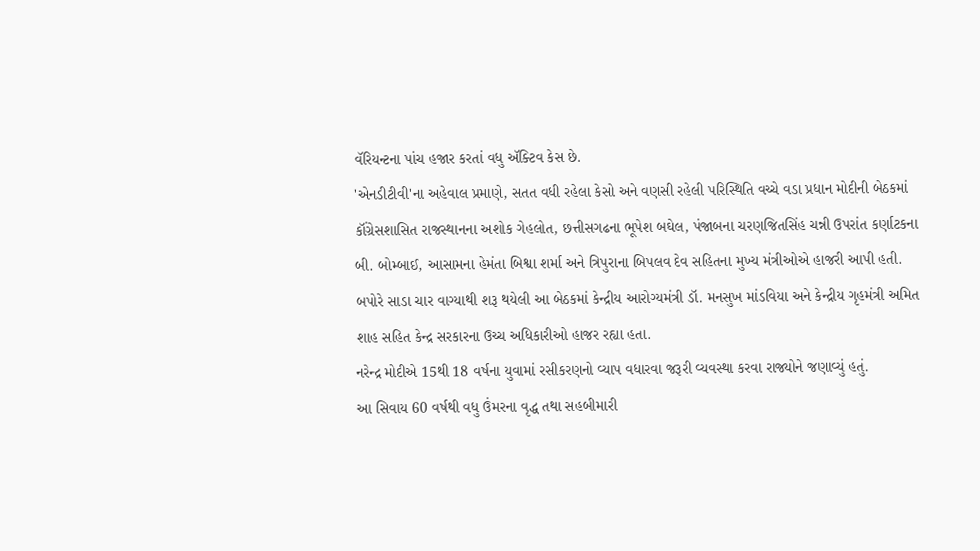વૅરિયન્ટના પાંચ હજાર કરતાં વધુ ઍક્ટિવ કેસ છે.
'એનડીટીવી'ના અહેવાલ પ્રમાણે, સતત વધી રહેલા કેસો અને વણસી રહેલી પરિસ્થિતિ વચ્ચે વડા પ્રધાન મોદીની બેઠકમાં કૉંગ્રેસશાસિત રાજસ્થાનના અશોક ગેહલોત, છત્તીસગઢના ભૂપેશ બઘેલ, પંજાબના ચરણજિતસિંહ ચન્ની ઉપરાંત કર્ણાટકના બી. બોમ્બાઈ, આસામના હેમંતા બિશ્વા શર્મા અને ત્રિપુરાના બિપલવ દેવ સહિતના મુખ્ય મંત્રીઓએ હાજરી આપી હતી.
બપોરે સાડા ચાર વાગ્યાથી શરૂ થયેલી આ બેઠકમાં કેન્દ્રીય આરોગ્યમંત્રી ડૉ. મનસુખ માંડવિયા અને કેન્દ્રીય ગૃહમંત્રી અમિત શાહ સહિત કેન્દ્ર સરકારના ઉચ્ચ અધિકારીઓ હાજર રહ્યા હતા.
નરેન્દ્ર મોદીએ 15થી 18 વર્ષના યુવામાં રસીકરણનો વ્યાપ વધારવા જરૂરી વ્યવસ્થા કરવા રાજ્યોને જણાવ્યું હતું.
આ સિવાય 60 વર્ષથી વધુ ઉંમરના વૃદ્ધ તથા સહબીમારી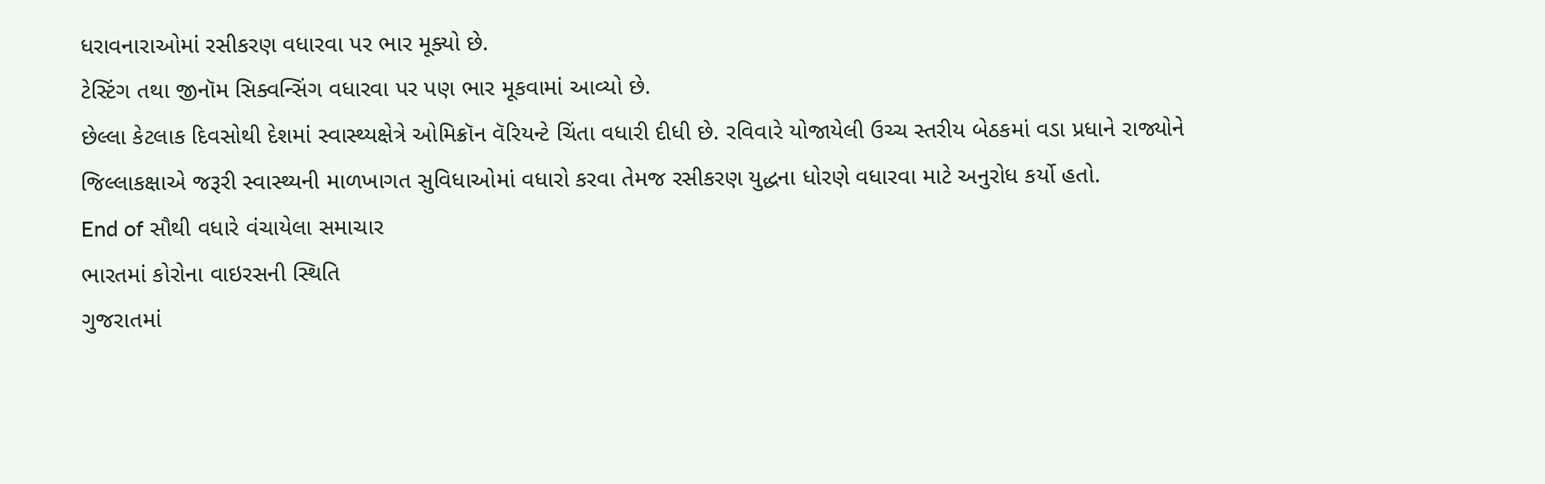ધરાવનારાઓમાં રસીકરણ વધારવા પર ભાર મૂક્યો છે.
ટેસ્ટિંગ તથા જીનૉમ સિક્વન્સિંગ વધારવા પર પણ ભાર મૂકવામાં આવ્યો છે.
છેલ્લા કેટલાક દિવસોથી દેશમાં સ્વાસ્થ્યક્ષેત્રે ઓમિક્રૉન વૅરિયન્ટે ચિંતા વધારી દીધી છે. રવિવારે યોજાયેલી ઉચ્ચ સ્તરીય બેઠકમાં વડા પ્રધાને રાજ્યોને જિલ્લાકક્ષાએ જરૂરી સ્વાસ્થ્યની માળખાગત સુવિધાઓમાં વધારો કરવા તેમજ રસીકરણ યુદ્ધના ધોરણે વધારવા માટે અનુરોધ કર્યો હતો.
End of સૌથી વધારે વંચાયેલા સમાચાર
ભારતમાં કોરોના વાઇરસની સ્થિતિ
ગુજરાતમાં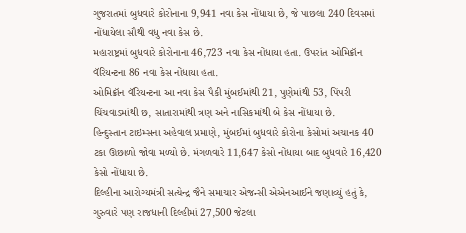ગુજરાતમાં બુધવારે કોરોનાના 9,941 નવા કેસ નોંધાયા છે, જે પાછલા 240 દિવસમાં નોંધાયેલા સૌથી વધુ નવા કેસ છે.
મહારાષ્ટ્રમાં બુધવારે કોરોનાના 46,723 નવા કેસ નોંધાયા હતા. ઉપરાંત ઓમિક્રૉન વૅરિયન્ટના 86 નવા કેસ નોંધાયા હતા.
ઓમિક્રૉન વૅરિયન્ટના આ નવા કેસ પૈકી મુંબઈમાંથી 21, પુણેમાંથી 53, પિંપરી ચિંચવાડમાંથી છ, સાતારામાંથી ત્રણ અને નાસિકમાંથી બે કેસ નોંધાયા છે.
હિન્દુસ્તાન ટાઇમ્સના અહેવાલ પ્રમાણે, મુંબઈમાં બુધવારે કોરોના કેસોમાં અચાનક 40 ટકા ઊછાળો જોવા મળ્યો છે. મંગળવારે 11,647 કેસો નોંધાયા બાદ બુધવારે 16,420 કેસો નોંધાયા છે.
દિલ્હીના આરોગ્યમંત્રી સત્યેન્દ્ર જૈને સમાચાર એજન્સી એએનઆઈને જણાવ્યું હતું કે, ગુરુવારે પણ રાજધાની દિલ્હીમાં 27,500 જેટલા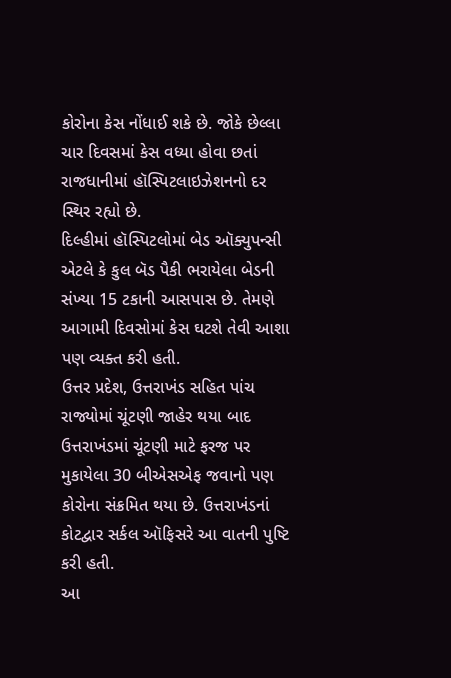કોરોના કેસ નોંધાઈ શકે છે. જોકે છેલ્લા ચાર દિવસમાં કેસ વધ્યા હોવા છતાં રાજધાનીમાં હૉસ્પિટલાઇઝેશનનો દર સ્થિર રહ્યો છે.
દિલ્હીમાં હૉસ્પિટલોમાં બેડ ઑક્યુપન્સી એટલે કે કુલ બૅડ પૈકી ભરાયેલા બેડની સંખ્યા 15 ટકાની આસપાસ છે. તેમણે આગામી દિવસોમાં કેસ ઘટશે તેવી આશા પણ વ્યક્ત કરી હતી.
ઉત્તર પ્રદેશ, ઉત્તરાખંડ સહિત પાંચ રાજ્યોમાં ચૂંટણી જાહેર થયા બાદ ઉત્તરાખંડમાં ચૂંટણી માટે ફરજ પર મુકાયેલા 30 બીએસએફ જવાનો પણ કોરોના સંક્રમિત થયા છે. ઉત્તરાખંડનાં કોટદ્વાર સર્કલ ઑફિસરે આ વાતની પુષ્ટિ કરી હતી.
આ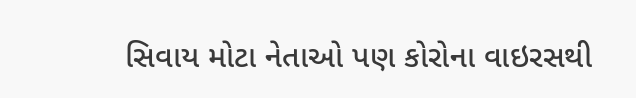સિવાય મોટા નેતાઓ પણ કોરોના વાઇરસથી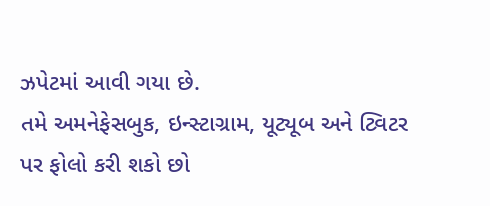ઝપેટમાં આવી ગયા છે.
તમે અમનેફેસબુક, ઇન્સ્ટાગ્રામ, યૂટ્યૂબ અને ટ્વિટર પર ફોલો કરી શકો છો